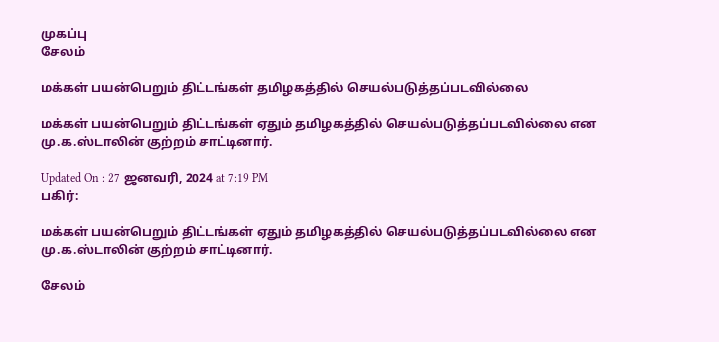முகப்பு
சேலம்

மக்கள் பயன்பெறும் திட்டங்கள் தமிழகத்தில் செயல்படுத்தப்படவில்லை

மக்கள் பயன்பெறும் திட்டங்கள் ஏதும் தமிழகத்தில் செயல்படுத்தப்படவில்லை என மு.க.ஸ்டாலின் குற்றம் சாட்டினார்.

Updated On : 27 ஜனவரி, 2024 at 7:19 PM
பகிர்:

மக்கள் பயன்பெறும் திட்டங்கள் ஏதும் தமிழகத்தில் செயல்படுத்தப்படவில்லை என மு.க.ஸ்டாலின் குற்றம் சாட்டினார்.

சேலம்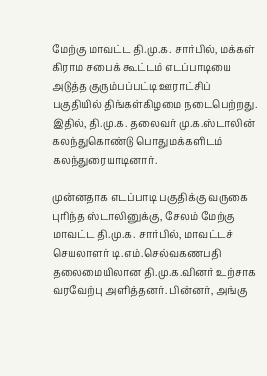மேற்கு மாவட்ட தி.மு.க. சார்பில், மக்கள் கிராம சபைக் கூட்டம் எடப்பாடியை அடுத்த குரும்பப்பட்டி ஊராட்சிப் பகுதியில் திங்கள்கிழமை நடைபெற்றது. இதில், தி.மு.க. தலைவர் மு.க.ஸ்டாலின் கலந்துகொண்டு பொதுமக்களிடம் கலந்துரையாடினார்.

முன்னதாக எடப்பாடி பகுதிக்கு வருகை புரிந்த ஸ்டாலினுக்கு, சேலம் மேற்கு மாவட்ட தி.மு.க. சார்பில், மாவட்டச் செயலாளர் டி.எம்.செல்வகணபதி தலைமையிலான தி.மு.க.வினர் உற்சாக வரவேற்பு அளித்தனர். பின்னர், அங்கு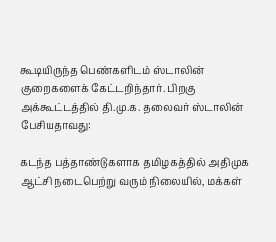கூடியிருந்த பெண்களிடம் ஸ்டாலின் குறைகளைக் கேட்டறிந்தார். பிறகு அக்கூட்டத்தில் தி.மு.க. தலைவர் ஸ்டாலின் பேசியதாவது:

கடந்த பத்தாண்டுகளாக தமிழகத்தில் அதிமுக ஆட்சி நடைபெற்று வரும் நிலையில், மக்கள்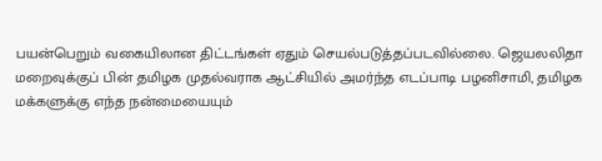பயன்பெறும் வகையிலான திட்டங்கள் ஏதும் செயல்படுத்தப்படவில்லை. ஜெயலலிதா மறைவுக்குப் பின் தமிழக முதல்வராக ஆட்சியில் அமர்ந்த எடப்பாடி பழனிசாமி, தமிழக மக்களுக்கு எந்த நன்மையையும்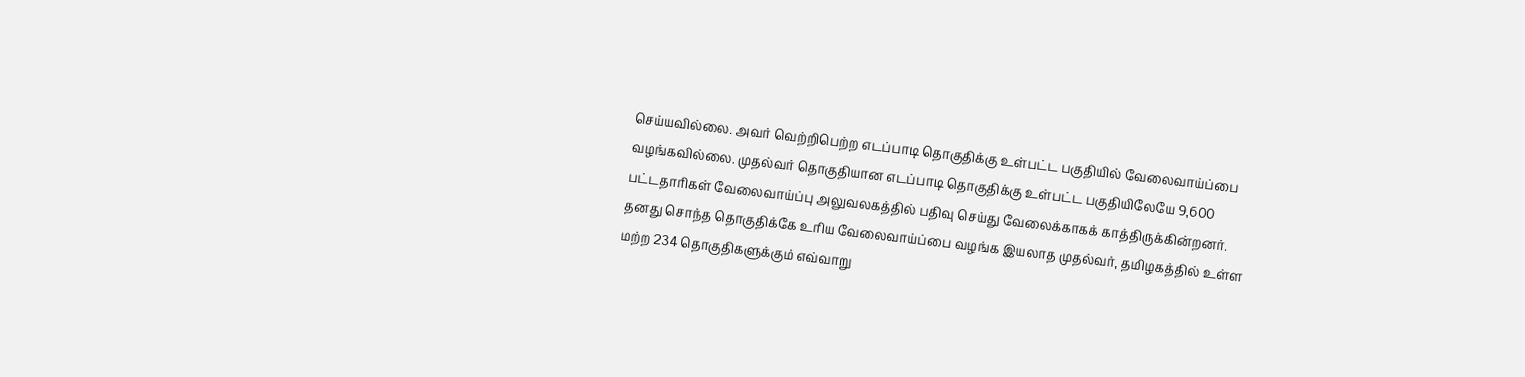செய்யவில்லை. அவர் வெற்றிபெற்ற எடப்பாடி தொகுதிக்கு உள்பட்ட பகுதியில் வேலைவாய்ப்பை வழங்கவில்லை. முதல்வர் தொகுதியான எடப்பாடி தொகுதிக்கு உள்பட்ட பகுதியிலேயே 9,600 பட்டதாரிகள் வேலைவாய்ப்பு அலுவலகத்தில் பதிவு செய்து வேலைக்காகக் காத்திருக்கின்றனர். தனது சொந்த தொகுதிக்கே உரிய வேலைவாய்ப்பை வழங்க இயலாத முதல்வர், தமிழகத்தில் உள்ள மற்ற 234 தொகுதிகளுக்கும் எவ்வாறு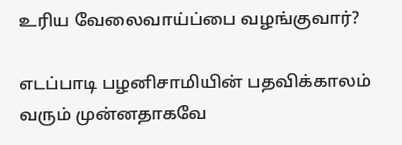உரிய வேலைவாய்ப்பை வழங்குவார்?

எடப்பாடி பழனிசாமியின் பதவிக்காலம் வரும் முன்னதாகவே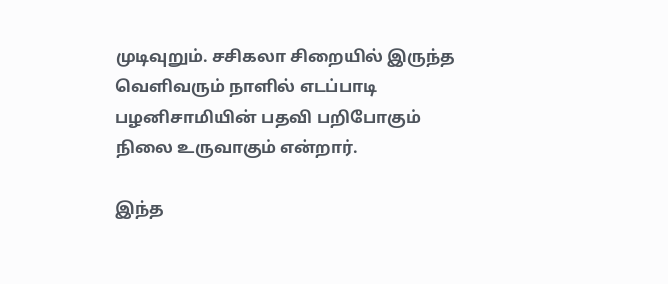முடிவுறும். சசிகலா சிறையில் இருந்த வெளிவரும் நாளில் எடப்பாடி பழனிசாமியின் பதவி பறிபோகும் நிலை உருவாகும் என்றார்.

இந்த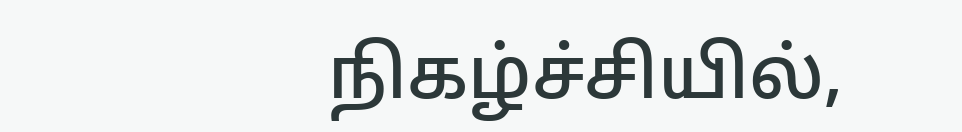நிகழ்ச்சியில்,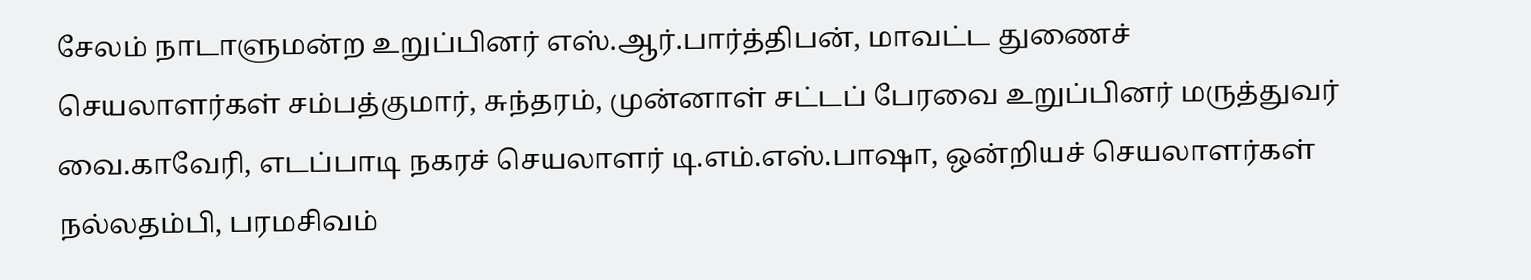சேலம் நாடாளுமன்ற உறுப்பினர் எஸ்.ஆர்.பார்த்திபன், மாவட்ட துணைச் செயலாளர்கள் சம்பத்குமார், சுந்தரம், முன்னாள் சட்டப் பேரவை உறுப்பினர் மருத்துவர் வை.காவேரி, எடப்பாடி நகரச் செயலாளர் டி.எம்.எஸ்.பாஷா, ஒன்றியச் செயலாளர்கள் நல்லதம்பி, பரமசிவம்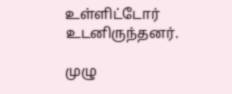உள்ளிட்டோர் உடனிருந்தனர்.

முழு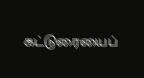கட்டுரையைப்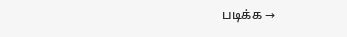படிக்க →